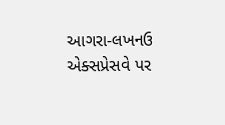આગરા-લખનઉ એક્સપ્રેસવે પર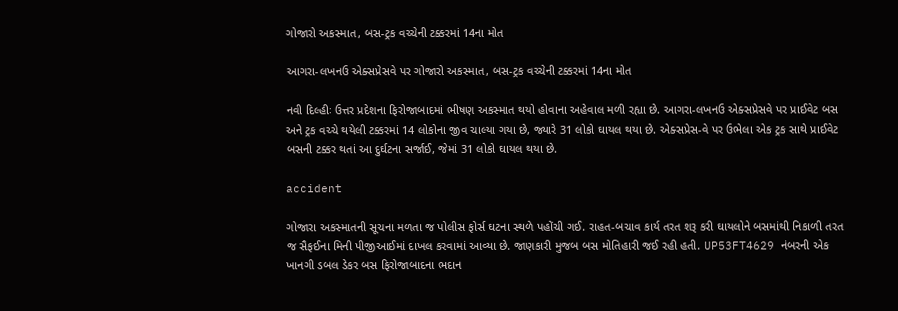ગોજારો અકસ્માત, બસ-ટ્રક વચ્ચેની ટક્કરમાં 14ના મોત

આગરા-લખનઉ એક્સપ્રેસવે પર ગોજારો અકસ્માત, બસ-ટ્રક વચ્ચેની ટક્કરમાં 14ના મોત

નવી દિલ્હીઃ ઉત્તર પ્રદેશના ફિરોજાબાદમાં ભીષણ અકસ્માત થયો હોવાના અહેવાલ મળી રહ્યા છે. આગરા-લખનઉ એક્સપ્રેસવે પર પ્રાઈવેટ બસ અને ટ્રક વચ્ચે થયેલી ટક્કરમાં 14 લોકોના જીવ ચાલ્યા ગયા છે, જ્યારે 31 લોકો ઘાયલ થયા છે. એક્સપ્રેસ-વે પર ઉભેલા એક ટ્રક સાથે પ્રાઈવેટ બસની ટક્કર થતાં આ દુર્ઘટના સર્જાઈ, જેમાં 31 લોકો ઘાયલ થયા છે.

accident

ગોજારા અકસ્માતની સૂચના મળતા જ પોલીસ ફોર્સ ઘટના સ્થળે પહોંચી ગઈ. રાહત-બચાવ કાર્ય તરત શરૂ કરી ઘાયલોને બસમાંથી નિકાળી તરત જ સૈફઈના મિની પીજીઆઈમાં દાખલ કરવામાં આવ્યા છે. જાણકારી મુજબ બસ મોતિહારી જઈ રહી હતી. UP53FT4629 નંબરની એક ખાનગી ડબલ ડેકર બસ ફિરોજાબાદના ભદાન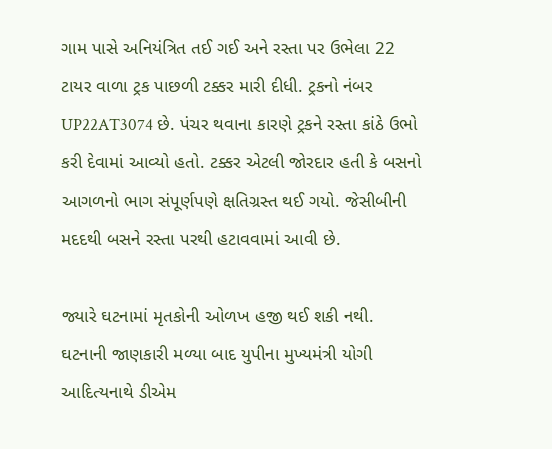ગામ પાસે અનિયંત્રિત તઈ ગઈ અને રસ્તા પર ઉભેલા 22 ટાયર વાળા ટ્રક પાછળી ટક્કર મારી દીધી. ટ્રકનો નંબર UP22AT3074 છે. પંચર થવાના કારણે ટ્રકને રસ્તા કાંઠે ઉભો કરી દેવામાં આવ્યો હતો. ટક્કર એટલી જોરદાર હતી કે બસનો આગળનો ભાગ સંપૂર્ણપણે ક્ષતિગ્રસ્ત થઈ ગયો. જેસીબીની મદદથી બસને રસ્તા પરથી હટાવવામાં આવી છે.

જ્યારે ઘટનામાં મૃતકોની ઓળખ હજી થઈ શકી નથી. ઘટનાની જાણકારી મળ્યા બાદ યુપીના મુખ્યમંત્રી યોગી આદિત્યનાથે ડીએમ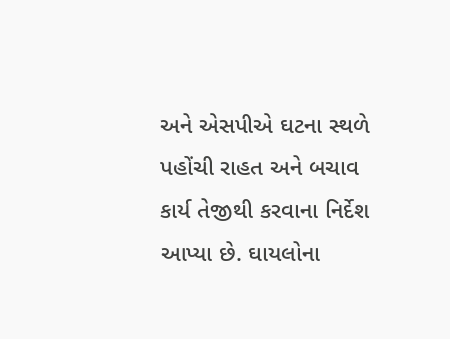અને એસપીએ ઘટના સ્થળે પહોંચી રાહત અને બચાવ કાર્ય તેજીથી કરવાના નિર્દેશ આપ્યા છે. ઘાયલોના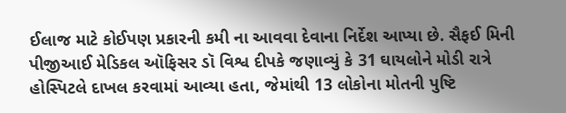ઈલાજ માટે કોઈપણ પ્રકારની કમી ના આવવા દેવાના નિર્દેશ આપ્યા છે. સૈફઈ મિની પીજીઆઈ મેડિકલ ઑફિસર ડૉ વિશ્વ દીપકે જણાવ્યું કે 31 ઘાયલોને મોડી રાત્રે હોસ્પિટલે દાખલ કરવામાં આવ્યા હતા, જેમાંથી 13 લોકોના મોતની પુષ્ટિ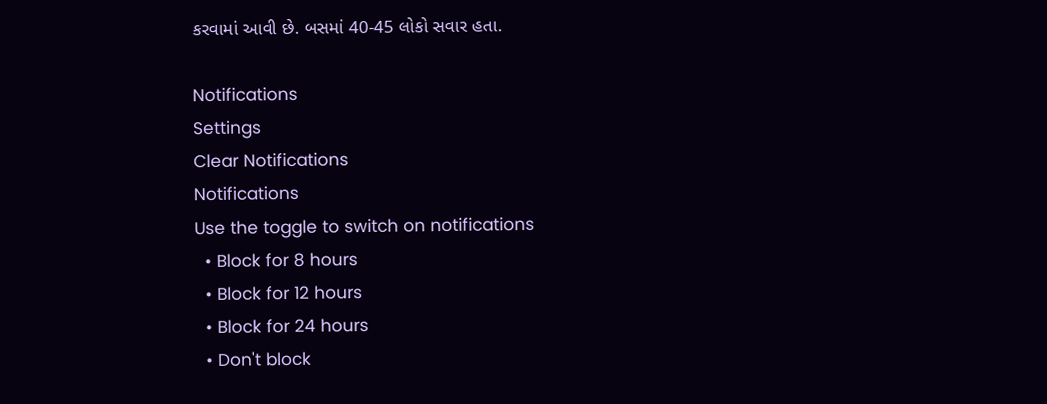કરવામાં આવી છે. બસમાં 40-45 લોકો સવાર હતા.

Notifications
Settings
Clear Notifications
Notifications
Use the toggle to switch on notifications
  • Block for 8 hours
  • Block for 12 hours
  • Block for 24 hours
  • Don't block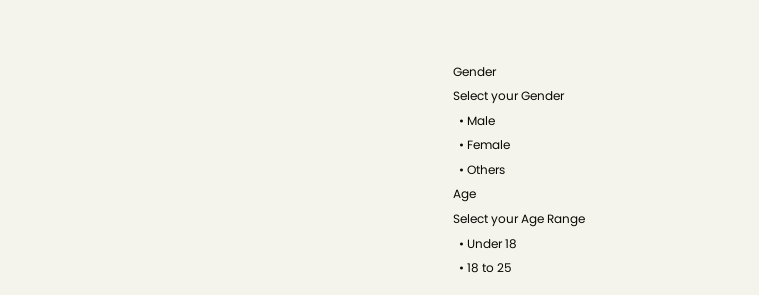Gender
Select your Gender
  • Male
  • Female
  • Others
Age
Select your Age Range
  • Under 18
  • 18 to 25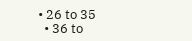• 26 to 35
  • 36 to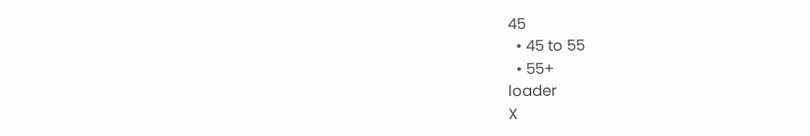45
  • 45 to 55
  • 55+
loader
X